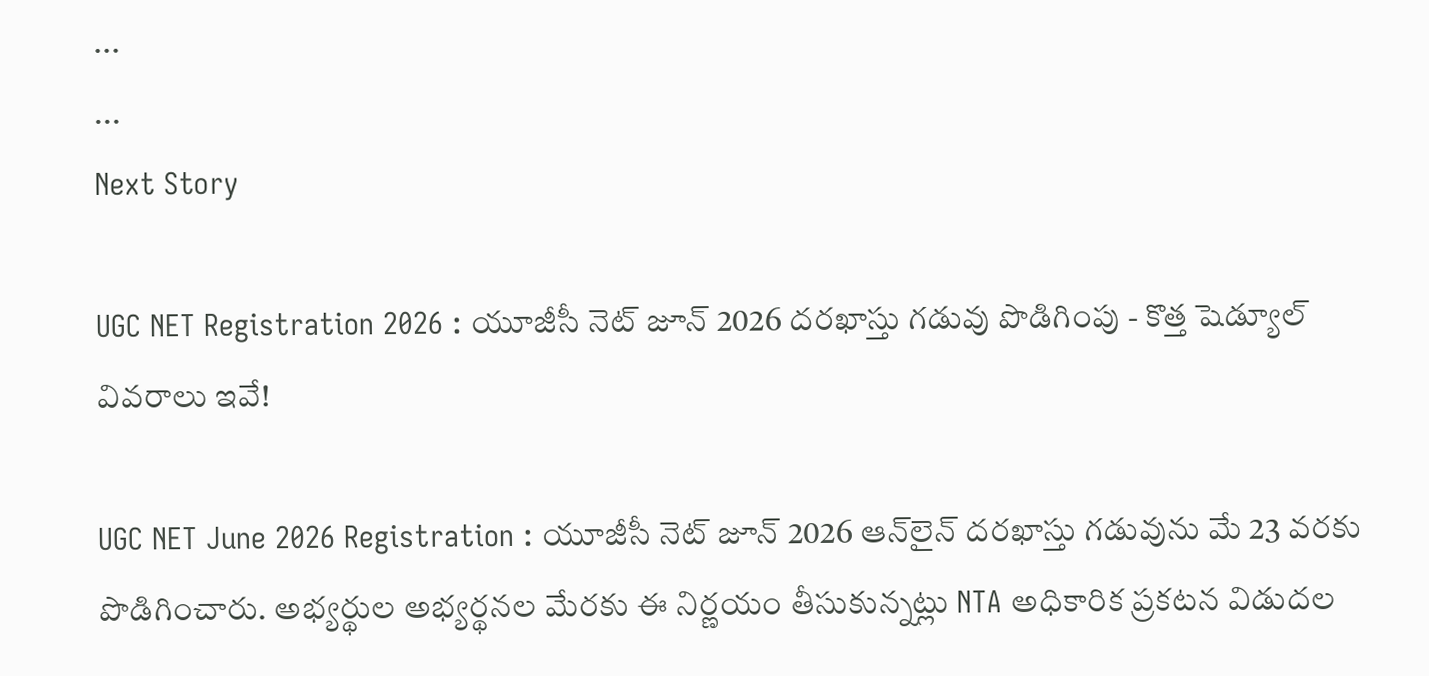...
...
Next Story

UGC NET Registration 2026 : యూజీసీ నెట్ జూన్ 2026 దరఖాస్తు గడువు పొడిగింపు - కొత్త షెడ్యూల్ వివరాలు ఇవే!

UGC NET June 2026 Registration : యూజీసీ నెట్ జూన్ 2026 ఆన్‌లైన్ దరఖాస్తు గడువును మే 23 వరకు పొడిగించారు. అభ్యర్థుల అభ్యర్థనల మేరకు ఈ నిర్ణయం తీసుకున్నట్లు NTA అధికారిక ప్రకటన విడుదల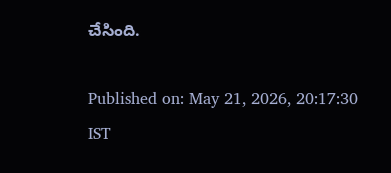చేసింది.

Published on: May 21, 2026, 20:17:30 IST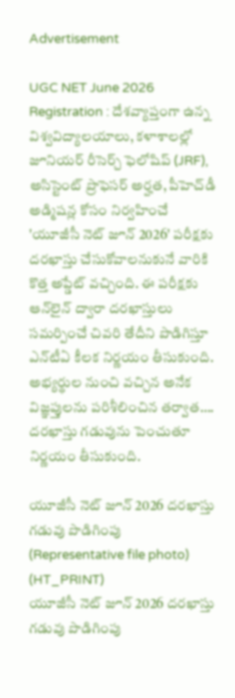Advertisement

UGC NET June 2026 Registration : దేశవ్యాప్తంగా ఉన్న విశ్వవిద్యాలయాలు, కళాశాలల్లో జూనియర్ రీసెర్చ్ ఫెలోషిప్ (JRF), అసిస్టెంట్ ప్రొఫెసర్ అర్హత, పీహెచ్‌డీ అడ్మిషన్ల కోసం నిర్వహించే 'యూజీసీ నెట్ జూన్ 2026' పరీక్షకు దరఖాస్తు చేసుకోవాలనుకునే వారికి కొత్త అప్డేట్ వచ్చింది. ఈ పరీక్షకు ఆన్‌లైన్ ద్వారా దరఖాస్తులు సమర్పించే చివరి తేదీని పొడిగిస్తూ ఎన్‌టీఏ కీలక నిర్ణయం తీసుకుంది. అభ్యర్థుల నుంచి వచ్చిన అనేక విజ్ఞప్తులను పరిశీలించిన తర్వాత…. దరఖాస్తు గడువును పెంచుతూ నిర్ణయం తీసుకుంది.

యూజీసీ నెట్ జూన్ 2026 దరఖాస్తు గడువు పొడిగింపు (Representative file photo) (HT_PRINT)
యూజీసీ నెట్ జూన్ 2026 దరఖాస్తు గడువు పొడిగింపు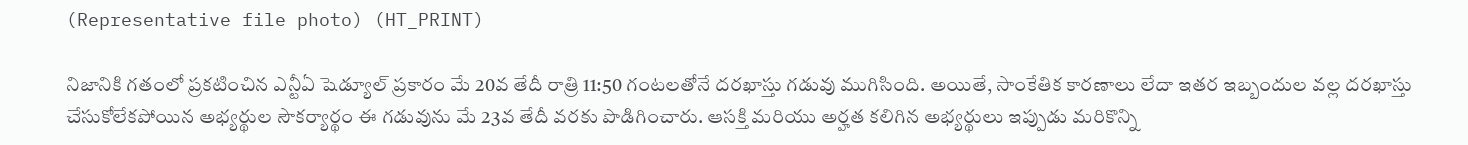(Representative file photo) (HT_PRINT)

నిజానికి గతంలో ప్రకటించిన ఎన్టీఏ షెడ్యూల్ ప్రకారం మే 20వ తేదీ రాత్రి 11:50 గంటలతోనే దరఖాస్తు గడువు ముగిసింది. అయితే, సాంకేతిక కారణాలు లేదా ఇతర ఇబ్బందుల వల్ల దరఖాస్తు చేసుకోలేకపోయిన అభ్యర్థుల సౌకర్యార్థం ఈ గడువును మే 23వ తేదీ వరకు పొడిగించారు. ఆసక్తి మరియు అర్హత కలిగిన అభ్యర్థులు ఇప్పుడు మరికొన్ని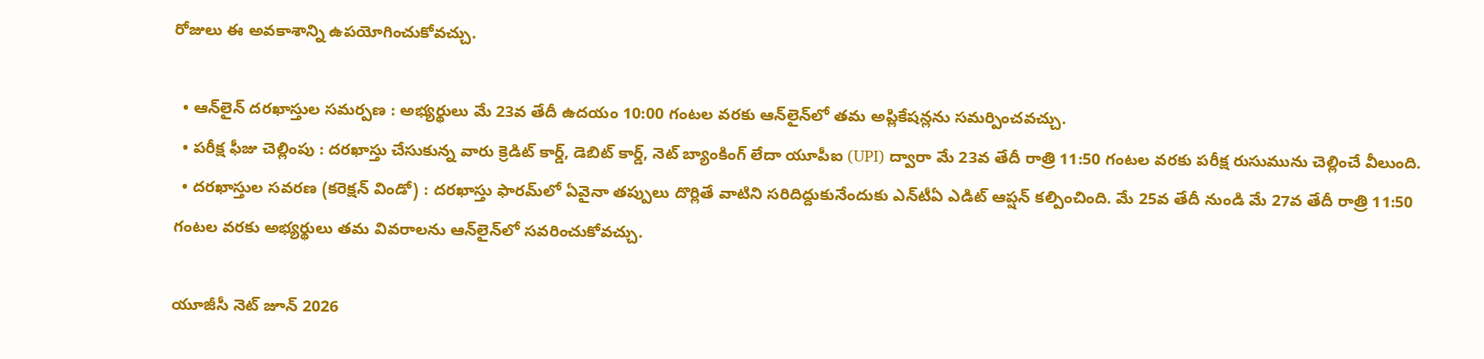రోజులు ఈ అవకాశాన్ని ఉపయోగించుకోవచ్చు.

  • ఆన్‌లైన్ దరఖాస్తుల సమర్పణ : అభ్యర్థులు మే 23వ తేదీ ఉదయం 10:00 గంటల వరకు ఆన్‌లైన్‌లో తమ అప్లికేషన్లను సమర్పించవచ్చు.
  • పరీక్ష ఫీజు చెల్లింపు : దరఖాస్తు చేసుకున్న వారు క్రెడిట్ కార్డ్, డెబిట్ కార్డ్, నెట్ బ్యాంకింగ్ లేదా యూపీఐ (UPI) ద్వారా మే 23వ తేదీ రాత్రి 11:50 గంటల వరకు పరీక్ష రుసుమును చెల్లించే వీలుంది.
  • దరఖాస్తుల సవరణ (కరెక్షన్ విండో) : దరఖాస్తు ఫారమ్‌లో ఏవైనా తప్పులు దొర్లితే వాటిని సరిదిద్దుకునేందుకు ఎన్‌టీఏ ఎడిట్ ఆప్షన్ కల్పించింది. మే 25వ తేదీ నుండి మే 27వ తేదీ రాత్రి 11:50 గంటల వరకు అభ్యర్థులు తమ వివరాలను ఆన్‌లైన్‌లో సవరించుకోవచ్చు.

యూజీసీ నెట్ జూన్ 2026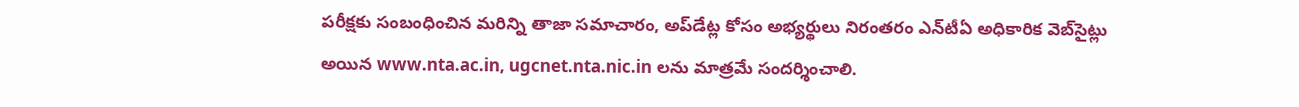పరీక్షకు సంబంధించిన మరిన్ని తాజా సమాచారం, అప్‌డేట్ల కోసం అభ్యర్థులు నిరంతరం ఎన్‌టీఏ అధికారిక వెబ్‌సైట్లు అయిన www.nta.ac.in, ugcnet.nta.nic.in లను మాత్రమే సందర్శించాలి.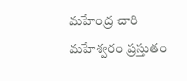మహేంద్ర చారి మహేశ్వరం ప్రస్తుతం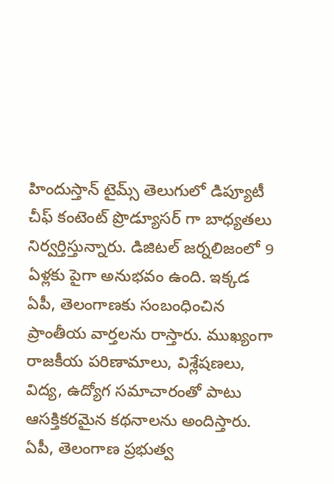హిందుస్తాన్ టైమ్స్ తెలుగులో డిప్యూటీ చీఫ్ కంటెంట్ ప్రొడ్యూసర్ గా బాధ్యతలు నిర్వర్తిస్తున్నారు. డిజిటల్ జర్నలిజంలో 9 ఏళ్లకు పైగా అనుభవం ఉంది. ఇక్కడ ఏపీ, తెలంగాణకు సంబంధించిన ప్రాంతీయ వార్తలను రాస్తారు. ముఖ్యంగా రాజకీయ పరిణామాలు, విశ్లేషణలు, విద్య, ఉద్యోగ సమాచారంతో పాటు ఆసక్తికరమైన కథనాలను అందిస్తారు. ఏపీ, తెలంగాణ ప్రభుత్వ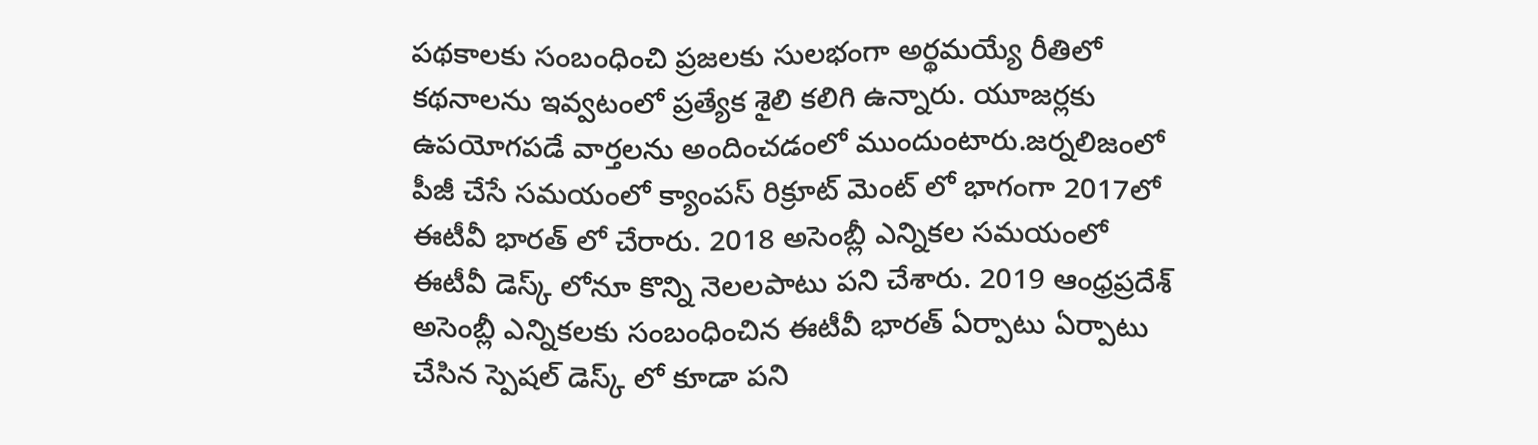పథకాలకు సంబంధించి ప్రజలకు సులభంగా అర్థమయ్యే రీతిలో కథనాలను ఇవ్వటంలో ప్రత్యేక శైలి కలిగి ఉన్నారు. యూజర్లకు ఉపయోగపడే వార్తలను అందించడంలో ముందుంటారు.జర్నలిజంలో పీజీ చేసే సమయంలో క్యాంపస్ రిక్రూట్ మెంట్ లో భాగంగా 2017లో ఈటీవీ భారత్ లో చేరారు. 2018 అసెంబ్లీ ఎన్నికల సమయంలో ఈటీవీ డెస్క్ లోనూ కొన్ని నెలలపాటు పని చేశారు. 2019 ఆంధ్రప్రదేశ్ అసెంబ్లీ ఎన్నికలకు సంబంధించిన ఈటీవీ భారత్ ఏర్పాటు ఏర్పాటు చేసిన స్పెషల్ డెస్క్ లో కూడా పని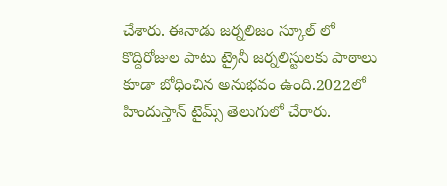చేశారు. ఈనాడు జర్నలిజం స్కూల్ లో కొద్దిరోజుల పాటు ట్రైనీ జర్నలిస్టులకు పాఠాలు కూడా బోధించిన అనుభవం ఉంది.2022లో హిందుస్తాన్ టైమ్స్ తెలుగులో చేరారు.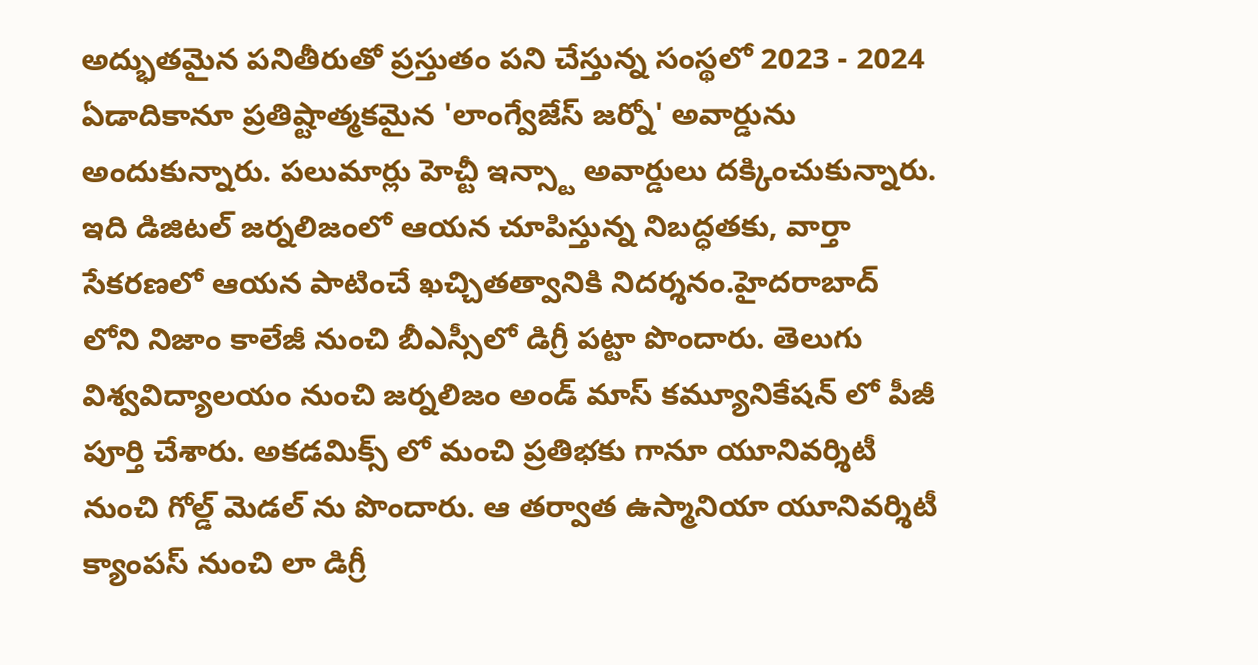అద్భుతమైన పనితీరుతో ప్రస్తుతం పని చేస్తున్న సంస్థలో 2023 - 2024 ఏడాదికానూ ప్రతిష్టాత్మకమైన 'లాంగ్వేజేస్ జర్నో' అవార్డును అందుకున్నారు. పలుమార్లు హెచ్టీ ఇన్స్టా అవార్డులు దక్కించుకున్నారు. ఇది డిజిటల్ జర్నలిజంలో ఆయన చూపిస్తున్న నిబద్ధతకు, వార్తా సేకరణలో ఆయన పాటించే ఖచ్చితత్వానికి నిదర్శనం.హైదరాబాద్ లోని నిజాం కాలేజీ నుంచి బీఎస్సీలో డిగ్రీ పట్టా పొందారు. తెలుగు విశ్వవిద్యాలయం నుంచి జర్నలిజం అండ్ మాస్ కమ్యూనికేషన్ లో పీజీ పూర్తి చేశారు. అకడమిక్స్ లో మంచి ప్రతిభకు గానూ యూనివర్శిటీ నుంచి గోల్డ్ మెడల్ ను పొందారు. ఆ తర్వాత ఉస్మానియా యూనివర్శిటీ క్యాంపస్ నుంచి లా డిగ్రీ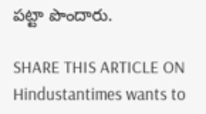పట్టా పొందారు.

SHARE THIS ARTICLE ON
Hindustantimes wants to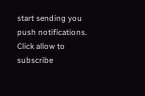start sending you push notifications. Click allow to subscribe